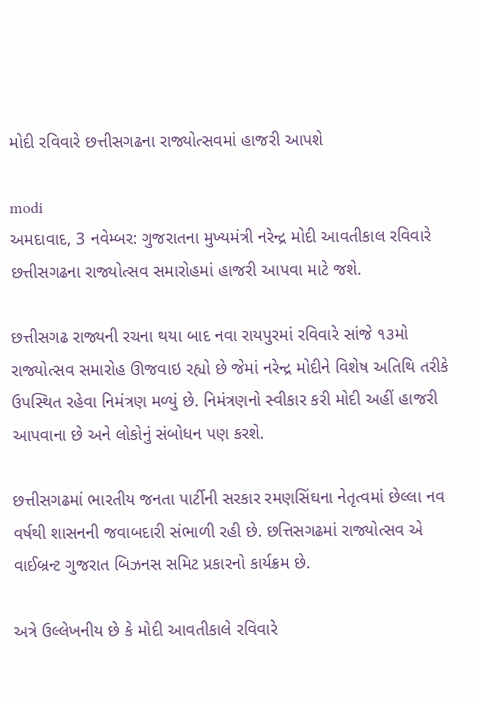મોદી રવિવારે છત્તીસગઢના રાજ્યોત્સવમાં હાજરી આપશે

modi
અમદાવાદ, 3 નવેમ્બર: ગુજરાતના મુખ્યમંત્રી નરેન્દ્ર મોદી આવતીકાલ રવિવારે છત્તીસગઢના રાજ્યોત્સવ સમારોહમાં હાજરી આપવા માટે જશે.

છત્તીસગઢ રાજ્યની રચના થયા બાદ નવા રાયપુરમાં રવિવારે સાંજે ૧૩મો રાજ્યોત્સવ સમારોહ ઊજવાઇ રહ્યો છે જેમાં નરેન્દ્ર મોદીને વિશેષ અતિથિ તરીકે ઉપસ્થિત રહેવા નિમંત્રણ મળ્યું છે. નિમંત્રણનો સ્વીકાર કરી મોદી અહીં હાજરી આપવાના છે અને લોકોનું સંબોધન પણ કરશે.

છત્તીસગઢમાં ભારતીય જનતા પાર્ટીની સરકાર રમણસિંઘના નેતૃત્વમાં છેલ્લા નવ વર્ષથી શાસનની જવાબદારી સંભાળી રહી છે. છત્તિસગઢમાં રાજ્યોત્સવ એ વાઈબ્રન્ટ ગુજરાત બિઝનસ સમિટ પ્રકારનો કાર્યક્રમ છે.

અત્રે ઉલ્લેખનીય છે કે મોદી આવતીકાલે રવિવારે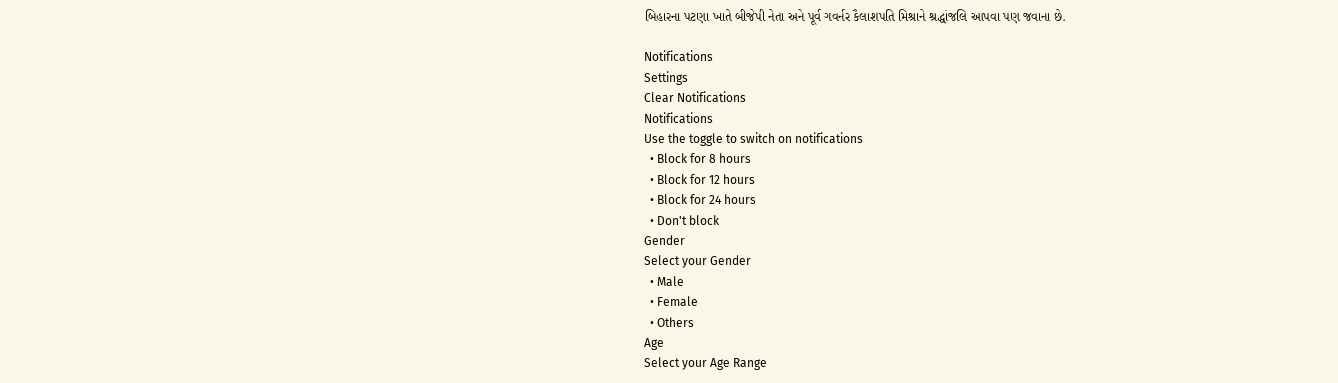બિહારના પટણા ખાતે બીજેપી નેતા અને પૂર્વ ગવર્નર કૈલાશપતિ મિશ્રાને શ્રદ્ધાંજલિ આપવા પણ જવાના છે.

Notifications
Settings
Clear Notifications
Notifications
Use the toggle to switch on notifications
  • Block for 8 hours
  • Block for 12 hours
  • Block for 24 hours
  • Don't block
Gender
Select your Gender
  • Male
  • Female
  • Others
Age
Select your Age Range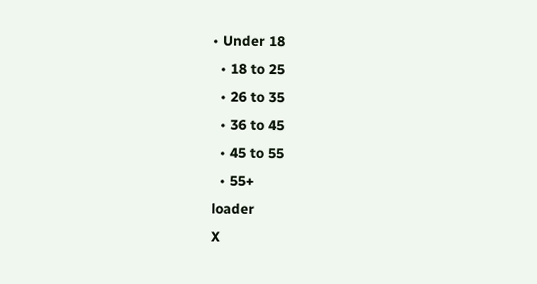• Under 18
  • 18 to 25
  • 26 to 35
  • 36 to 45
  • 45 to 55
  • 55+
loader
X